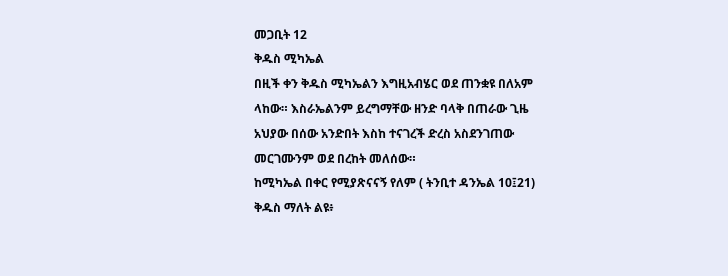መጋቢት 12
ቅዱስ ሚካኤል
በዚች ቀን ቅዱስ ሚካኤልን እግዚአብሄር ወደ ጠንቋዩ በለአም
ላከው። እስራኤልንም ይረግማቸው ዘንድ ባላቅ በጠራው ጊዜ
አህያው በሰው አንድበት እስከ ተናገረች ድረስ አስደንገጠው
መርገሙንም ወደ በረከት መለሰው።
ከሚካኤል በቀር የሚያጽናናኝ የለም ( ትንቢተ ዳንኤል 10፤21)
ቅዱስ ማለት ልዩ፥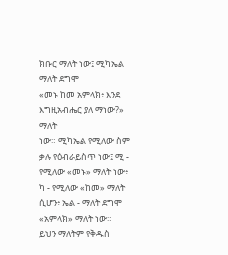ክቡር ማለት ነው፤ ሚካኤል ማለት ደግሞ
«መኑ ከመ አምላክ፥ እንደ እግዚአብሔር ያለ ማነው?» ማለት
ነው። ሚካኤል የሚለው ስም ቃሉ የዕብራይስጥ ነው፤ ሚ -
የሚለው «መኑ» ማለት ነው፥ ካ - የሚለው «ከመ» ማለት
ሲሆን፥ ኤል - ማለት ደግሞ «አምላክ» ማለት ነው።
ይህን ማለትም የቅዱስ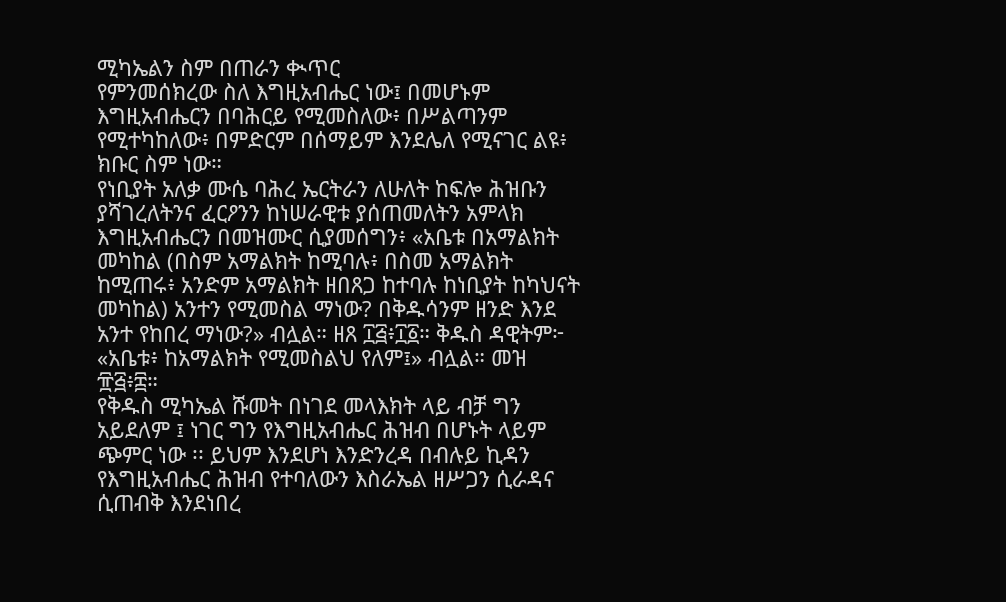ሚካኤልን ስም በጠራን ቊጥር
የምንመሰክረው ስለ እግዚአብሔር ነው፤ በመሆኑም
እግዚአብሔርን በባሕርይ የሚመስለው፥ በሥልጣንም
የሚተካከለው፥ በምድርም በሰማይም እንደሌለ የሚናገር ልዩ፥
ክቡር ስም ነው።
የነቢያት አለቃ ሙሴ ባሕረ ኤርትራን ለሁለት ከፍሎ ሕዝቡን
ያሻገረለትንና ፈርዖንን ከነሠራዊቱ ያሰጠመለትን አምላክ
እግዚአብሔርን በመዝሙር ሲያመሰግን፥ «አቤቱ በአማልክት
መካከል (በስም አማልክት ከሚባሉ፥ በስመ አማልክት
ከሚጠሩ፥ አንድም አማልክት ዘበጸጋ ከተባሉ ከነቢያት ከካህናት
መካከል) አንተን የሚመስል ማነው? በቅዱሳንም ዘንድ እንደ
አንተ የከበረ ማነው?» ብሏል። ዘጸ ፲፭፥፲፩። ቅዱስ ዳዊትም፦
«አቤቱ፥ ከአማልክት የሚመስልህ የለም፤» ብሏል። መዝ
፹፭፥፰።
የቅዱስ ሚካኤል ሹመት በነገደ መላእክት ላይ ብቻ ግን
አይደለም ፤ ነገር ግን የእግዚአብሔር ሕዝብ በሆኑት ላይም
ጭምር ነው ፡፡ ይህም እንደሆነ እንድንረዳ በብሉይ ኪዳን
የእግዚአብሔር ሕዝብ የተባለውን እስራኤል ዘሥጋን ሲራዳና
ሲጠብቅ እንደነበረ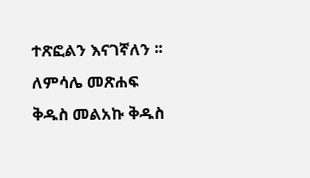ተጽፎልን እናገኛለን ፡፡
ለምሳሌ መጽሐፍ ቅዱስ መልአኩ ቅዱስ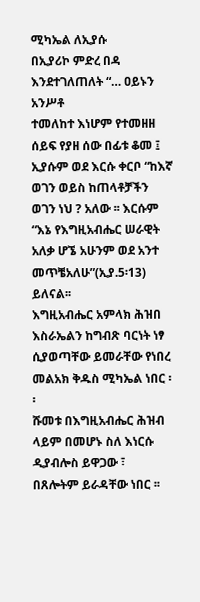ሚካኤል ለኢያሱ
በኢያሪኮ ምድረ በዳ እንደተገለጠለት “… ዐይኑን አንሥቶ
ተመለከተ እነሆም የተመዘዘ ሰይፍ የያዘ ሰው በፊቱ ቆመ ፤
ኢያሱም ወደ እርሱ ቀርቦ “ከእኛ ወገን ወይስ ከጠላቶቻችን
ወገን ነህ ? አለው ፡፡ እርሱም “እኔ የእግዚአብሔር ሠራዊት
አለቃ ሆኜ አሁንም ወደ አንተ መጥቼአለሁ”(ኢያ.5፡13)
ይለናል፡፡
እግዚአብሔር አምላክ ሕዝበ እስራኤልን ከግብጽ ባርነት ነፃ
ሲያወጣቸው ይመራቸው የነበረ መልአክ ቅዱስ ሚካኤል ነበር ፡፡
ሹመቱ በእግዚአብሔር ሕዝብ ላይም በመሆኑ ስለ እነርሱ
ዲያብሎስ ይዋጋው ፣ በጸሎትም ይራዳቸው ነበር ፡፡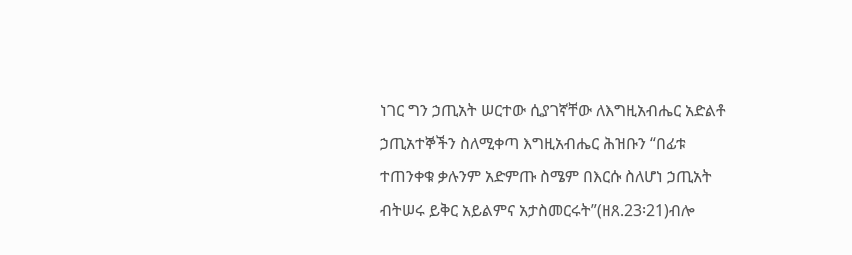ነገር ግን ኃጢአት ሠርተው ሲያገኛቸው ለእግዚአብሔር አድልቶ
ኃጢአተኞችን ስለሚቀጣ እግዚአብሔር ሕዝቡን “በፊቱ
ተጠንቀቁ ቃሉንም አድምጡ ስሜም በእርሱ ስለሆነ ኃጢአት
ብትሠሩ ይቅር አይልምና አታስመርሩት”(ዘጸ.23፡21)ብሎ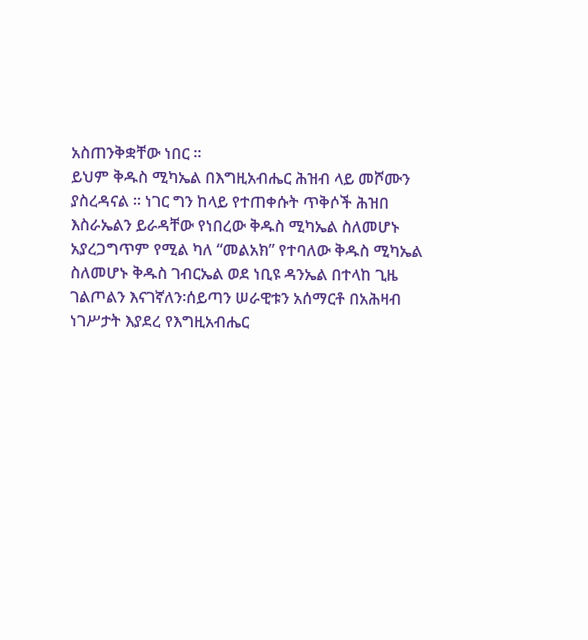አስጠንቅቋቸው ነበር ፡፡
ይህም ቅዱስ ሚካኤል በእግዚአብሔር ሕዝብ ላይ መሾሙን
ያስረዳናል ፡፡ ነገር ግን ከላይ የተጠቀሱት ጥቅሶች ሕዝበ
እስራኤልን ይራዳቸው የነበረው ቅዱስ ሚካኤል ስለመሆኑ
አያረጋግጥም የሚል ካለ “መልአክ” የተባለው ቅዱስ ሚካኤል
ስለመሆኑ ቅዱስ ገብርኤል ወደ ነቢዩ ዳንኤል በተላከ ጊዜ
ገልጦልን እናገኛለን፡ሰይጣን ሠራዊቱን አሰማርቶ በአሕዛብ
ነገሥታት እያደረ የእግዚአብሔር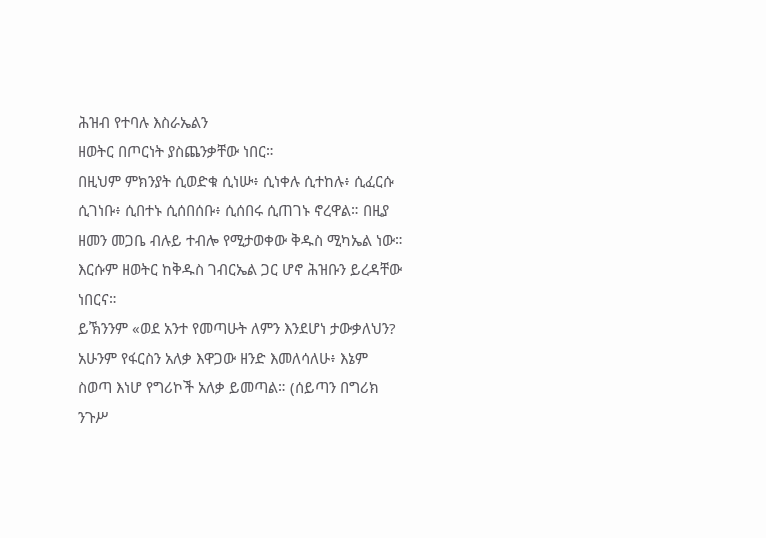ሕዝብ የተባሉ እስራኤልን
ዘወትር በጦርነት ያስጨንቃቸው ነበር።
በዚህም ምክንያት ሲወድቁ ሲነሡ፥ ሲነቀሉ ሲተከሉ፥ ሲፈርሱ
ሲገነቡ፥ ሲበተኑ ሲሰበሰቡ፥ ሲሰበሩ ሲጠገኑ ኖረዋል። በዚያ
ዘመን መጋቤ ብሉይ ተብሎ የሚታወቀው ቅዱስ ሚካኤል ነው።
እርሱም ዘወትር ከቅዱስ ገብርኤል ጋር ሆኖ ሕዝቡን ይረዳቸው
ነበርና።
ይኽንንም «ወደ አንተ የመጣሁት ለምን እንደሆነ ታውቃለህን?
አሁንም የፋርስን አለቃ እዋጋው ዘንድ እመለሳለሁ፥ እኔም
ስወጣ እነሆ የግሪኮች አለቃ ይመጣል። (ሰይጣን በግሪክ
ንጉሥ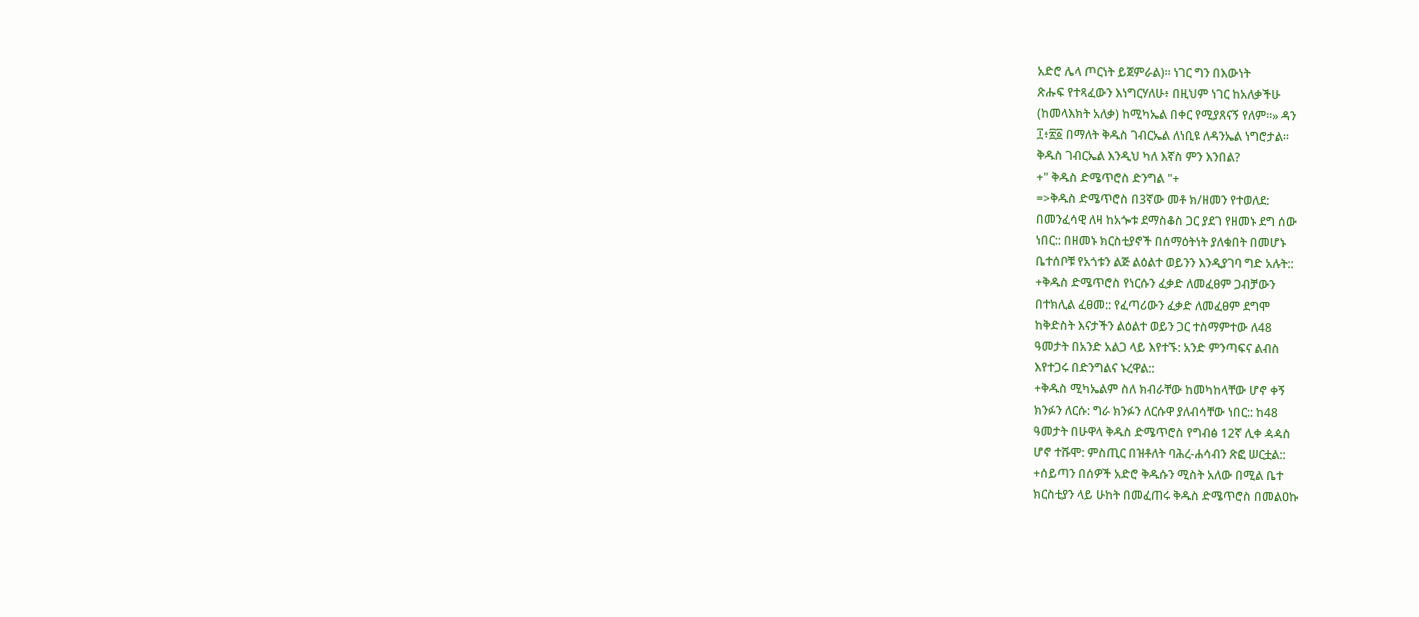አድሮ ሌላ ጦርነት ይጀምራል)። ነገር ግን በእውነት
ጽሑፍ የተጻፈውን እነግርሃለሁ፥ በዚህም ነገር ከአለቃችሁ
(ከመላእክት አለቃ) ከሚካኤል በቀር የሚያጸናኝ የለም።» ዳን
፲፥፳፩ በማለት ቅዱስ ገብርኤል ለነቢዩ ለዳንኤል ነግሮታል።
ቅዱስ ገብርኤል እንዲህ ካለ እኛስ ምን እንበል?
+" ቅዱስ ድሜጥሮስ ድንግል "+
=>ቅዱስ ድሜጥሮስ በ3ኛው መቶ ክ/ዘመን የተወለደ:
በመንፈሳዊ ለዛ ከአጐቱ ደማስቆስ ጋር ያደገ የዘመኑ ደግ ሰው
ነበር:: በዘመኑ ክርስቲያኖች በሰማዕትነት ያለቁበት በመሆኑ
ቤተሰቦቹ የአጎቱን ልጅ ልዕልተ ወይንን እንዲያገባ ግድ አሉት::
+ቅዱስ ድሜጥሮስ የነርሱን ፈቃድ ለመፈፀም ጋብቻውን
በተክሊል ፈፀመ:: የፈጣሪውን ፈቃድ ለመፈፀም ደግሞ
ከቅድስት እናታችን ልዕልተ ወይን ጋር ተስማምተው ለ48
ዓመታት በአንድ አልጋ ላይ እየተኙ: አንድ ምንጣፍና ልብስ
እየተጋሩ በድንግልና ኑረዋል::
+ቅዱስ ሚካኤልም ስለ ክብራቸው ከመካከላቸው ሆኖ ቀኝ
ክንፉን ለርሱ: ግራ ክንፉን ለርሱዋ ያለብሳቸው ነበር:: ከ48
ዓመታት በሁዋላ ቅዱስ ድሜጥሮስ የግብፅ 12ኛ ሊቀ ዻዻስ
ሆኖ ተሹሞ: ምስጢር በዝቶለት ባሕረ-ሐሳብን ጽፎ ሠርቷል::
+ሰይጣን በሰዎች አድሮ ቅዱሱን ሚስት አለው በሚል ቤተ
ክርስቲያን ላይ ሁከት በመፈጠሩ ቅዱስ ድሜጥሮስ በመልዐኩ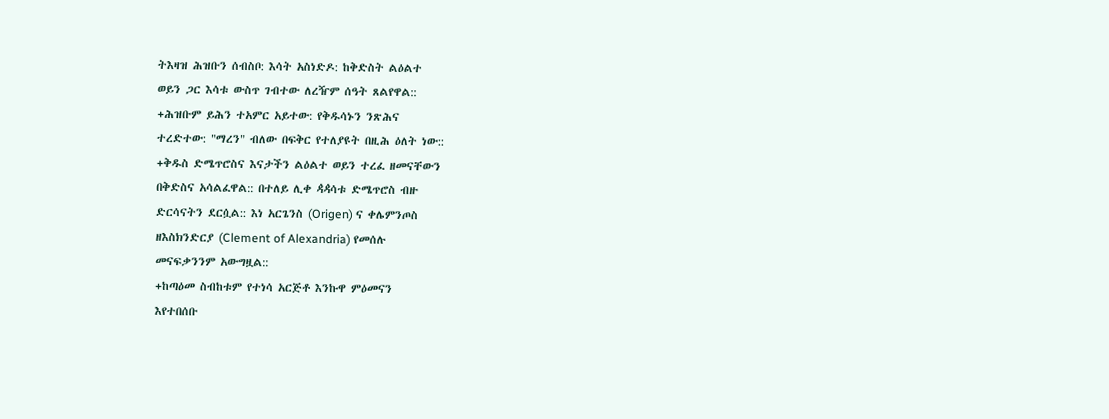ትእዛዝ ሕዝቡን ሰብስቦ: እሳት አስነድዶ: ከቅድስት ልዕልተ
ወይን ጋር እሳቱ ውስጥ ገብተው ለረዥም ሰዓት ጸልየዋል::
+ሕዝቡም ይሕን ተአምር አይተው: የቅዱሳኑን ንጽሕና
ተረድተው: "ማረን" ብለው በፍቅር የተለያዩት በዚሕ ዕለት ነው::
+ቅዱስ ድሜጥሮስና እናታችን ልዕልተ ወይን ተረፈ ዘመናቸውን
በቅድስና አሳልፈዋል:: በተለይ ሊቀ ዻዻሳቱ ድሜጥሮስ ብዙ
ድርሳናትን ደርሷል:: እነ አርጌንስ (Origen) ና ቀሌምንጦስ
ዘእስክንድርያ (Clement of Alexandria) የመሰሉ
መናፍቃንንም አውግዟል::
+ከጣዕመ ስብከቱም የተነሳ አርጅቶ እንኩዋ ምዕመናን
እየተበሰቡ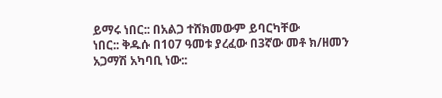ይማሩ ነበር:: በአልጋ ተሸክመውም ይባርካቸው
ነበር:: ቅዱሱ በ107 ዓመቱ ያረፈው በ3ኛው መቶ ክ/ዘመን
አጋማሽ አካባቢ ነው::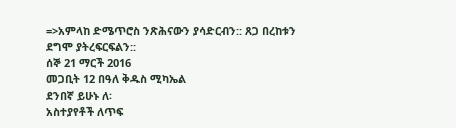=>አምላከ ድሜጥሮስ ንጽሕናውን ያሳድርብን:: ጸጋ በረከቱን
ደግሞ ያትረፍርፍልን::
ሰኞ 21 ማርች 2016
መጋቢት 12 በዓለ ቅዱስ ሚካኤል
ደንበኛ ይሁኑ ለ፡
አስተያየቶች ለጥፍ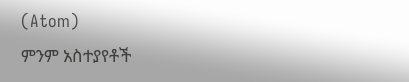(Atom)
ምንም አስተያየቶች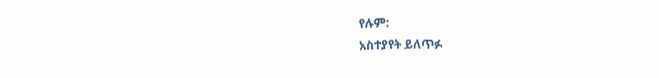የሉም:
አስተያየት ይለጥፉ